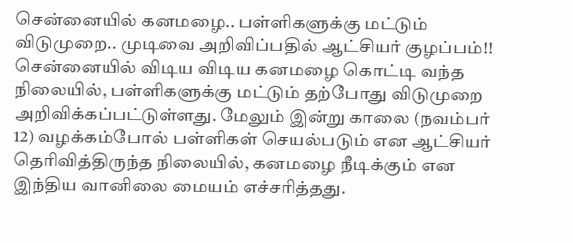சென்னையில் கனமழை.. பள்ளிகளுக்கு மட்டும் விடுமுறை.. முடிவை அறிவிப்பதில் ஆட்சியர் குழப்பம்!!
சென்னையில் விடிய விடிய கனமழை கொட்டி வந்த நிலையில், பள்ளிகளுக்கு மட்டும் தற்போது விடுமுறை அறிவிக்கப்பட்டுள்ளது. மேலும் இன்று காலை (நவம்பர் 12) வழக்கம்போல் பள்ளிகள் செயல்படும் என ஆட்சியர் தெரிவித்திருந்த நிலையில், கனமழை நீடிக்கும் என இந்திய வானிலை மையம் எச்சரித்தது.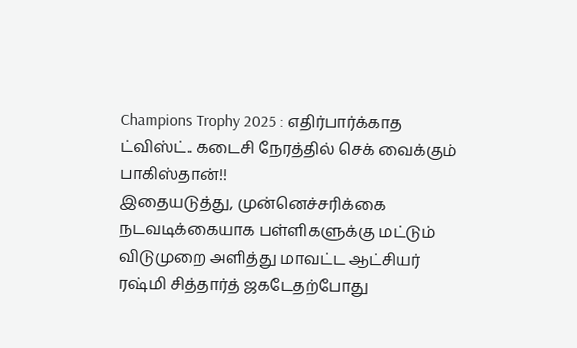Champions Trophy 2025 : எதிர்பார்க்காத ட்விஸ்ட்.. கடைசி நேரத்தில் செக் வைக்கும் பாகிஸ்தான்!!
இதையடுத்து, முன்னெச்சரிக்கை நடவடிக்கையாக பள்ளிகளுக்கு மட்டும் விடுமுறை அளித்து மாவட்ட ஆட்சியர் ரஷ்மி சித்தார்த் ஜகடேதற்போது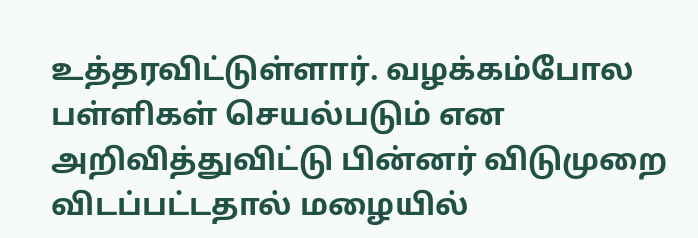உத்தரவிட்டுள்ளார். வழக்கம்போல பள்ளிகள் செயல்படும் என அறிவித்துவிட்டு பின்னர் விடுமுறை விடப்பட்டதால் மழையில்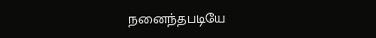நனைந்தபடியே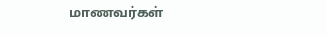மாணவர்கள்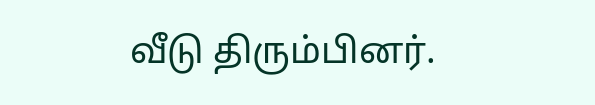வீடு திரும்பினர்.